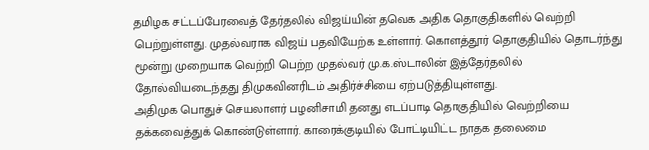தமிழக சட்டப்பேரவைத் தேர்தலில் விஜய்யின் தவெக அதிக தொகுதிகளில் வெற்றி பெற்றுள்ளது. முதல்வராக விஜய் பதவியேற்க உள்ளார். கொளத்தூர் தொகுதியில் தொடர்ந்து மூன்று முறையாக வெற்றி பெற்ற முதல்வர் மு.க.ஸ்டாலின் இத்தேர்தலில் தோல்வியடைந்தது திமுகவினரிடம் அதிர்ச்சியை ஏற்படுத்தியுள்ளது.
அதிமுக பொதுச் செயலாளர் பழனிசாமி தனது எடப்பாடி தொகுதியில் வெற்றியை தக்கவைத்துக் கொண்டுள்ளார். காரைக்குடியில் போட்டியிட்ட நாதக தலைமை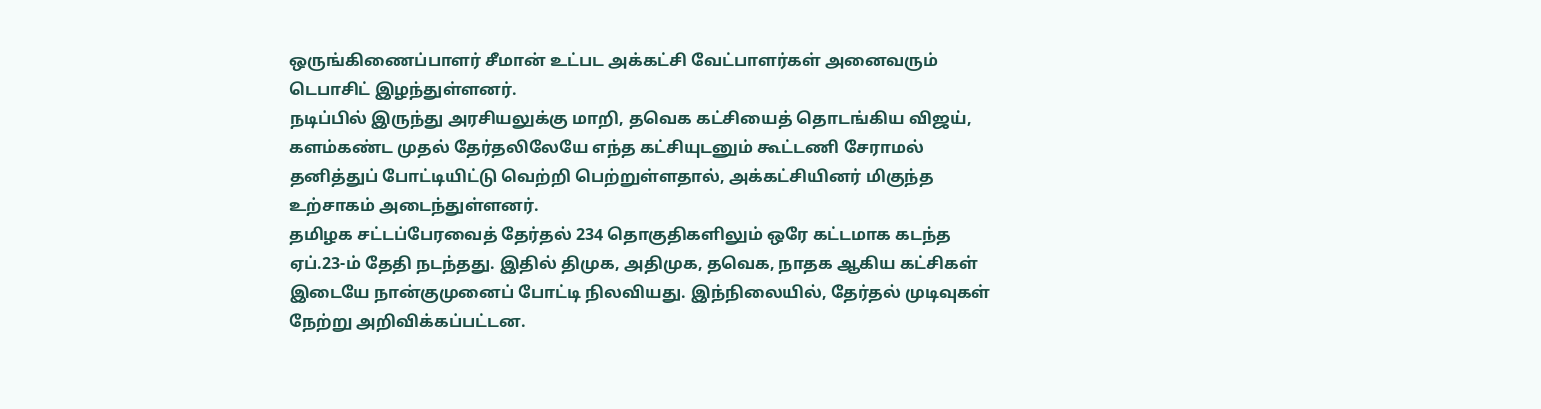ஒருங்கிணைப்பாளர் சீமான் உட்பட அக்கட்சி வேட்பாளர்கள் அனைவரும் டெபாசிட் இழந்துள்ளனர்.
நடிப்பில் இருந்து அரசியலுக்கு மாறி, தவெக கட்சியைத் தொடங்கிய விஜய், களம்கண்ட முதல் தேர்தலிலேயே எந்த கட்சியுடனும் கூட்டணி சேராமல் தனித்துப் போட்டியிட்டு வெற்றி பெற்றுள்ளதால், அக்கட்சியினர் மிகுந்த உற்சாகம் அடைந்துள்ளனர்.
தமிழக சட்டப்பேரவைத் தேர்தல் 234 தொகுதிகளிலும் ஒரே கட்டமாக கடந்த ஏப்.23-ம் தேதி நடந்தது. இதில் திமுக, அதிமுக, தவெக, நாதக ஆகிய கட்சிகள் இடையே நான்குமுனைப் போட்டி நிலவியது. இந்நிலையில், தேர்தல் முடிவுகள் நேற்று அறிவிக்கப்பட்டன.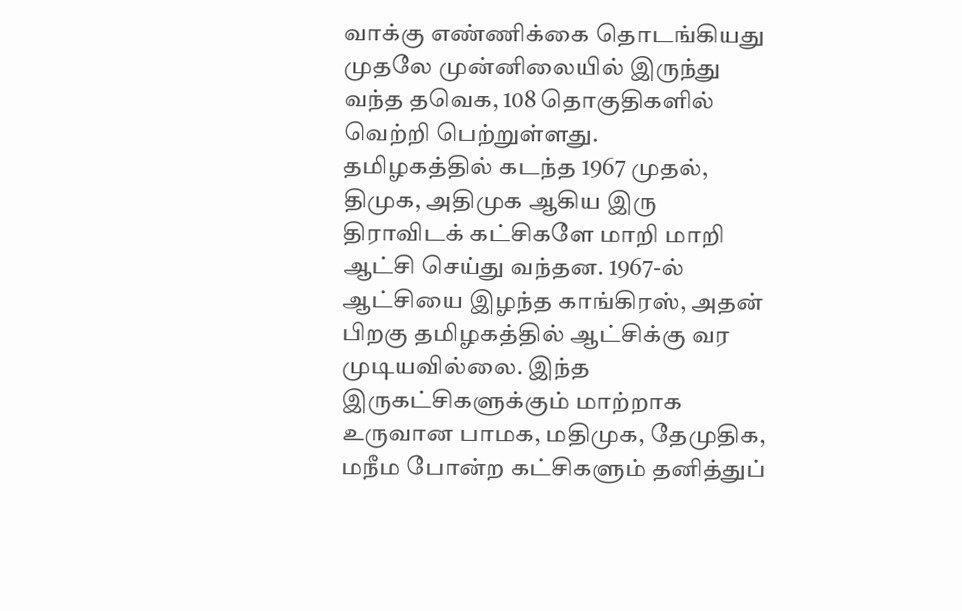வாக்கு எண்ணிக்கை தொடங்கியது முதலே முன்னிலையில் இருந்து வந்த தவெக, 108 தொகுதிகளில் வெற்றி பெற்றுள்ளது.
தமிழகத்தில் கடந்த 1967 முதல், திமுக, அதிமுக ஆகிய இரு திராவிடக் கட்சிகளே மாறி மாறி ஆட்சி செய்து வந்தன. 1967-ல் ஆட்சியை இழந்த காங்கிரஸ், அதன் பிறகு தமிழகத்தில் ஆட்சிக்கு வர முடியவில்லை. இந்த இருகட்சிகளுக்கும் மாற்றாக உருவான பாமக, மதிமுக, தேமுதிக, மநீம போன்ற கட்சிகளும் தனித்துப்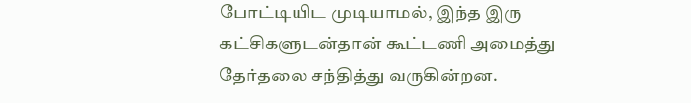போட்டியிட முடியாமல், இந்த இரு கட்சிகளுடன்தான் கூட்டணி அமைத்து தேர்தலை சந்தித்து வருகின்றன.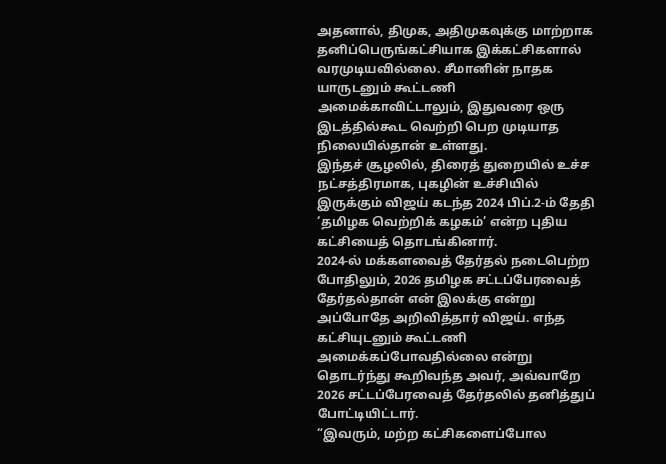அதனால், திமுக, அதிமுகவுக்கு மாற்றாக தனிப்பெருங்கட்சியாக இக்கட்சிகளால் வரமுடியவில்லை. சீமானின் நாதக யாருடனும் கூட்டணி அமைக்காவிட்டாலும், இதுவரை ஒரு இடத்தில்கூட வெற்றி பெற முடியாத நிலையில்தான் உள்ளது.
இந்தச் சூழலில், திரைத் துறையில் உச்ச நட்சத்திரமாக, புகழின் உச்சியில் இருக்கும் விஜய் கடந்த 2024 பிப்.2-ம் தேதி ‘தமிழக வெற்றிக் கழகம்’ என்ற புதிய கட்சியைத் தொடங்கினார்.
2024-ல் மக்களவைத் தேர்தல் நடைபெற்ற போதிலும், 2026 தமிழக சட்டப்பேரவைத் தேர்தல்தான் என் இலக்கு என்று அப்போதே அறிவித்தார் விஜய். எந்த கட்சியுடனும் கூட்டணி அமைக்கப்போவதில்லை என்று தொடர்ந்து கூறிவந்த அவர், அவ்வாறே 2026 சட்டப்பேரவைத் தேர்தலில் தனித்துப் போட்டியிட்டார்.
“இவரும், மற்ற கட்சிகளைப்போல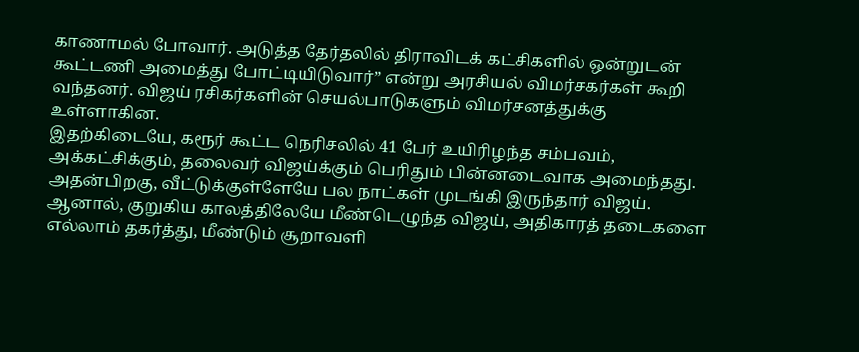காணாமல் போவார். அடுத்த தேர்தலில் திராவிடக் கட்சிகளில் ஒன்றுடன் கூட்டணி அமைத்து போட்டியிடுவார்” என்று அரசியல் விமர்சகர்கள் கூறி வந்தனர். விஜய் ரசிகர்களின் செயல்பாடுகளும் விமர்சனத்துக்கு உள்ளாகின.
இதற்கிடையே, கரூர் கூட்ட நெரிசலில் 41 பேர் உயிரிழந்த சம்பவம், அக்கட்சிக்கும், தலைவர் விஜய்க்கும் பெரிதும் பின்னடைவாக அமைந்தது. அதன்பிறகு, வீட்டுக்குள்ளேயே பல நாட்கள் முடங்கி இருந்தார் விஜய்.
ஆனால், குறுகிய காலத்திலேயே மீண்டெழுந்த விஜய், அதிகாரத் தடைகளை எல்லாம் தகர்த்து, மீண்டும் சூறாவளி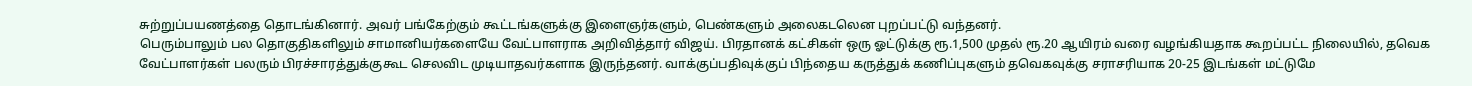சுற்றுப்பயணத்தை தொடங்கினார். அவர் பங்கேற்கும் கூட்டங்களுக்கு இளைஞர்களும், பெண்களும் அலைகடலென புறப்பட்டு வந்தனர்.
பெரும்பாலும் பல தொகுதிகளிலும் சாமானியர்களையே வேட்பாளராக அறிவித்தார் விஜய். பிரதானக் கட்சிகள் ஒரு ஓட்டுக்கு ரூ.1,500 முதல் ரூ.20 ஆயிரம் வரை வழங்கியதாக கூறப்பட்ட நிலையில், தவெக வேட்பாளர்கள் பலரும் பிரச்சாரத்துக்குகூட செலவிட முடியாதவர்களாக இருந்தனர். வாக்குப்பதிவுக்குப் பிந்தைய கருத்துக் கணிப்புகளும் தவெகவுக்கு சராசரியாக 20-25 இடங்கள் மட்டுமே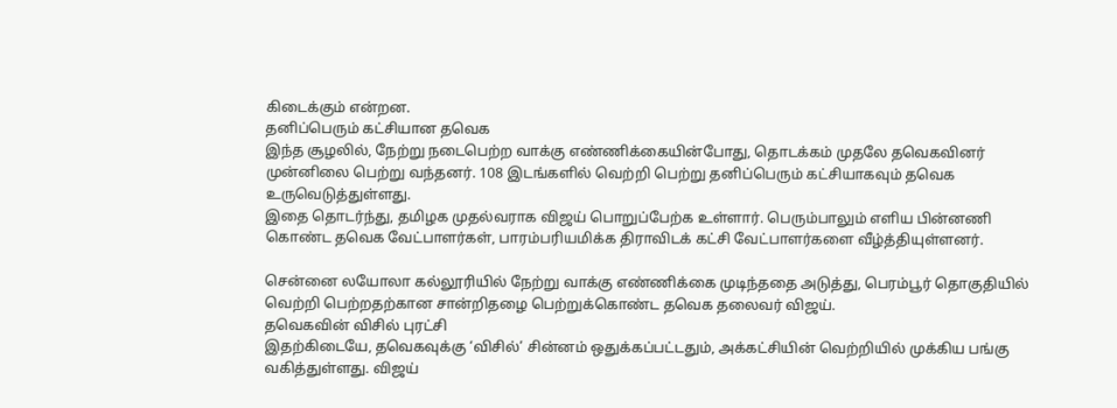கிடைக்கும் என்றன.
தனிப்பெரும் கட்சியான தவெக
இந்த சூழலில், நேற்று நடைபெற்ற வாக்கு எண்ணிக்கையின்போது, தொடக்கம் முதலே தவெகவினர் முன்னிலை பெற்று வந்தனர். 108 இடங்களில் வெற்றி பெற்று தனிப்பெரும் கட்சியாகவும் தவெக உருவெடுத்துள்ளது.
இதை தொடர்ந்து, தமிழக முதல்வராக விஜய் பொறுப்பேற்க உள்ளார். பெரும்பாலும் எளிய பின்னணி கொண்ட தவெக வேட்பாளர்கள், பாரம்பரியமிக்க திராவிடக் கட்சி வேட்பாளர்களை வீழ்த்தியுள்ளனர்.

சென்னை லயோலா கல்லூரியில் நேற்று வாக்கு எண்ணிக்கை முடிந்ததை அடுத்து, பெரம்பூர் தொகுதியில் வெற்றி பெற்றதற்கான சான்றிதழை பெற்றுக்கொண்ட தவெக தலைவர் விஜய்.
தவெகவின் விசில் புரட்சி
இதற்கிடையே, தவெகவுக்கு ‘விசில்’ சின்னம் ஒதுக்கப்பட்டதும், அக்கட்சியின் வெற்றியில் முக்கிய பங்கு வகித்துள்ளது. விஜய்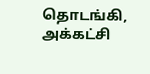தொடங்கி,
அக்கட்சி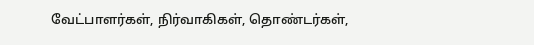வேட்பாளர்கள், நிர்வாகிகள், தொண்டர்கள்,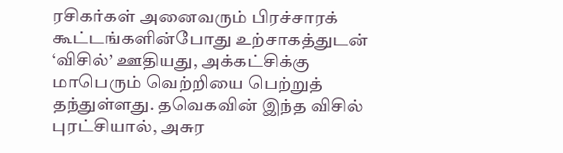ரசிகர்கள் அனைவரும் பிரச்சாரக் கூட்டங்களின்போது உற்சாகத்துடன் ‘விசில்’ ஊதியது, அக்கட்சிக்கு மாபெரும் வெற்றியை பெற்றுத் தந்துள்ளது. தவெகவின் இந்த விசில் புரட்சியால், அசுர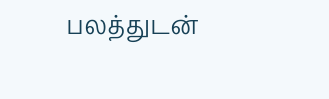பலத்துடன்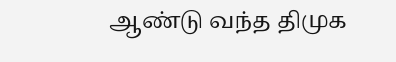ஆண்டு வந்த திமுக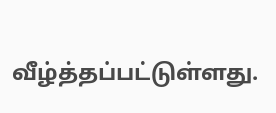வீழ்த்தப்பட்டுள்ளது.